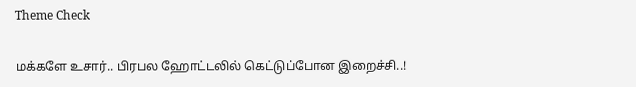Theme Check

மக்களே உசார்.. பிரபல ஹோட்டலில் கெட்டுப்போன இறைச்சி..!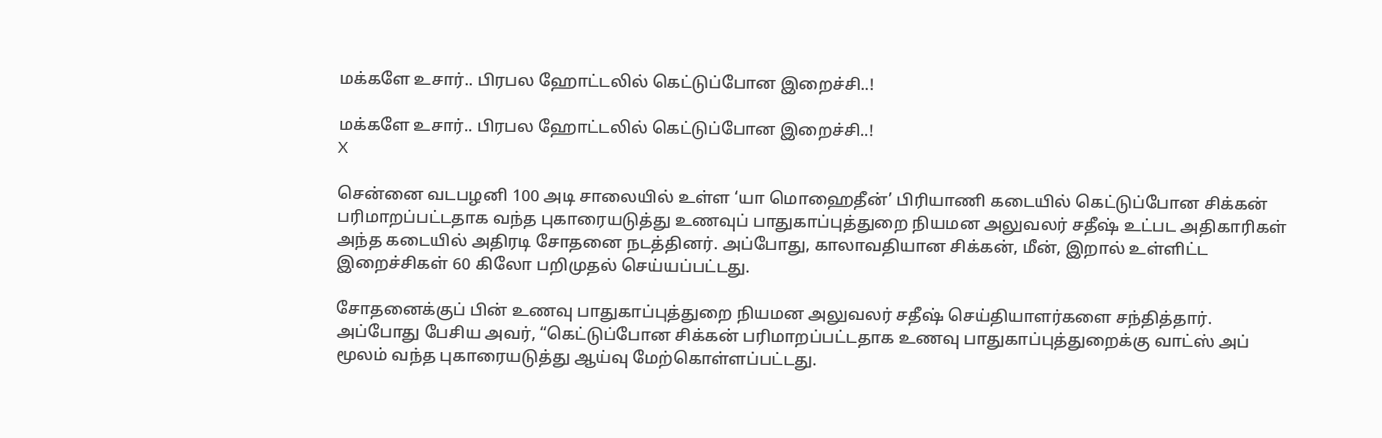மக்களே உசார்.. பிரபல ஹோட்டலில் கெட்டுப்போன இறைச்சி..!

மக்களே உசார்.. பிரபல ஹோட்டலில் கெட்டுப்போன இறைச்சி..!
X

சென்னை வடபழனி 100 அடி சாலையில் உள்ள ‘யா மொஹைதீன்’ பிரியாணி கடையில் கெட்டுப்போன சிக்கன் பரிமாறப்பட்டதாக வந்த புகாரையடுத்து உணவுப் பாதுகாப்புத்துறை நியமன அலுவலர் சதீஷ் உட்பட அதிகாரிகள் அந்த கடையில் அதிரடி சோதனை நடத்தினர். அப்போது, காலாவதியான சிக்கன், மீன், இறால் உள்ளிட்ட இறைச்சிகள் 60 கிலோ பறிமுதல் செய்யப்பட்டது.

சோதனைக்குப் பின் உணவு பாதுகாப்புத்துறை நியமன அலுவலர் சதீஷ் செய்தியாளர்களை சந்தித்தார். அப்போது பேசிய அவர், “கெட்டுப்போன சிக்கன் பரிமாறப்பட்டதாக உணவு பாதுகாப்புத்துறைக்கு வாட்ஸ் அப் மூலம் வந்த புகாரையடுத்து ஆய்வு மேற்கொள்ளப்பட்டது.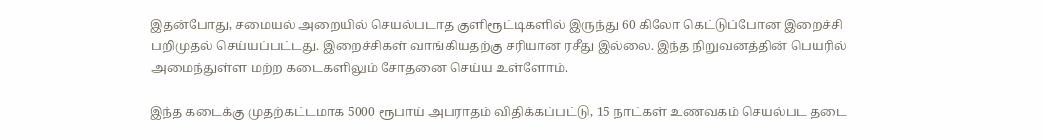இதன்போது, சமையல் அறையில் செயல்படாத குளிரூட்டிகளில் இருந்து 60 கிலோ கெட்டுப்போன இறைச்சி பறிமுதல் செய்யப்பட்டது. இறைச்சிகள் வாங்கியதற்கு சரியான ரசீது இல்லை. இந்த நிறுவனத்தின் பெயரில் அமைந்துள்ள மற்ற கடைகளிலும் சோதனை செய்ய உள்ளோம்.

இந்த கடைக்கு முதற்கட்டமாக 5000 ரூபாய் அபராதம் விதிக்கப்பட்டு, 15 நாட்கள் உணவகம் செயல்பட தடை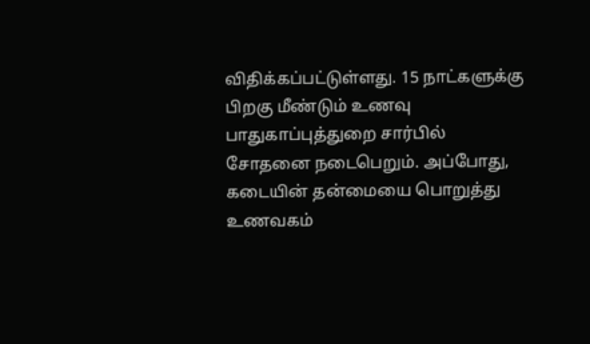விதிக்கப்பட்டுள்ளது. 15 நாட்களுக்கு பிறகு மீண்டும் உணவு பாதுகாப்புத்துறை சார்பில் சோதனை நடைபெறும். அப்போது, கடையின் தன்மையை பொறுத்து உணவகம்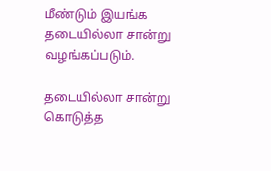மீண்டும் இயங்க தடையில்லா சான்று வழங்கப்படும்.

தடையில்லா சான்று கொடுத்த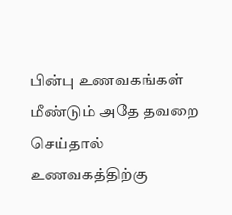பின்பு உணவகங்கள் மீண்டும் அதே தவறை செய்தால் உணவகத்திற்கு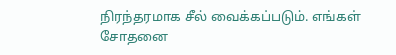நிரந்தரமாக சீல் வைக்கப்படும். எங்கள் சோதனை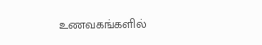உணவகங்களில்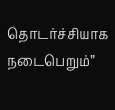தொடர்ச்சியாக நடைபெறும்”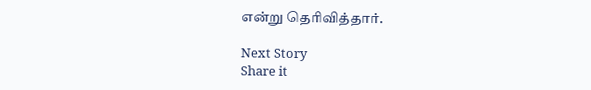என்று தெரிவித்தார்.

Next Story
Share it